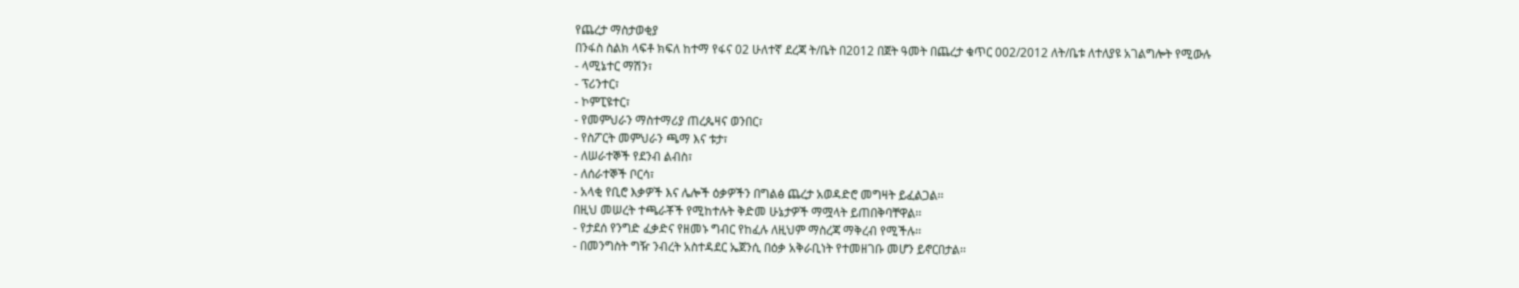የጨረታ ማስታወቂያ
በንፋስ ስልክ ላፍቶ ክፍለ ከተማ የፋና 02 ሁለተኛ ደረጃ ት/ቤት በ2012 በጀት ዓመት በጨረታ ቁጥር 002/2012 ለት/ቤቱ ለተለያዩ አገልግሎት የሚውሉ
- ላሚኔተር ማሽን፣
- ፕሪንተር፣
- ኮምፒዩተር፣
- የመምህራን ማስተማሪያ ጠረጴዛና ወንበር፣
- የስፖርት መምህራን ጫማ እና ቱታ፣
- ለሠራተኞች የደንብ ልብስ፣
- ለሰራተኞች ቦርሳ፣
- አላቂ የቢሮ እቃዎች እና ሌሎች ዕቃዎችን በግልፅ ጨረታ አወዳድሮ መግዛት ይፈልጋል፡፡
በዚህ መሠረት ተጫራቾች የሚከተሉት ቅድመ ሁኔታዎች ማሟላት ይጠበቅባቸዋል፡፡
- የታደሰ የንግድ ፈቃድና የዘመኑ ግብር የከፈሉ ለዚህም ማስረጃ ማቅረብ የሚችሉ፡፡
- በመንግስት ግዥ ንብረት አስተዳደር ኤጀንሲ በዕቃ አቅራቢነት የተመዘገቡ መሆን ይኖርበታል፡፡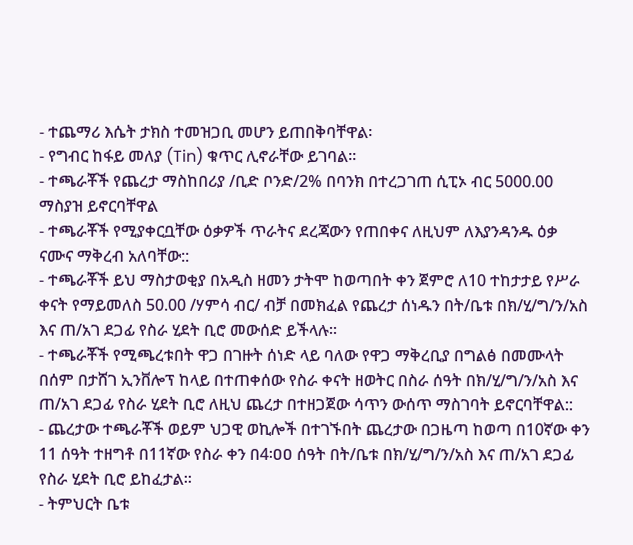- ተጨማሪ እሴት ታክስ ተመዝጋቢ መሆን ይጠበቅባቸዋል፡
- የግብር ከፋይ መለያ (Tin) ቁጥር ሊኖራቸው ይገባል፡፡
- ተጫራቾች የጨረታ ማስከበሪያ /ቢድ ቦንድ/2% በባንክ በተረጋገጠ ሲፒኦ ብር 5000.00 ማስያዝ ይኖርባቸዋል
- ተጫራቾች የሚያቀርቧቸው ዕቃዎች ጥራትና ደረጃውን የጠበቀና ለዚህም ለእያንዳንዱ ዕቃ ናሙና ማቅረብ አለባቸው::
- ተጫራቾች ይህ ማስታወቂያ በአዲስ ዘመን ታትሞ ከወጣበት ቀን ጀምሮ ለ10 ተከታታይ የሥራ ቀናት የማይመለስ 50.00 /ሃምሳ ብር/ ብቻ በመክፈል የጨረታ ሰነዱን በት/ቤቱ በክ/ሂ/ግ/ን/አስ እና ጠ/አገ ደጋፊ የስራ ሂደት ቢሮ መውሰድ ይችላሉ፡፡
- ተጫራቾች የሚጫረቱበት ዋጋ በገዙት ሰነድ ላይ ባለው የዋጋ ማቅረቢያ በግልፅ በመሙላት በሰም በታሸገ ኢንቨሎፕ ከላይ በተጠቀሰው የስራ ቀናት ዘወትር በስራ ሰዓት በክ/ሂ/ግ/ን/አስ እና ጠ/አገ ደጋፊ የስራ ሂደት ቢሮ ለዚህ ጨረታ በተዘጋጀው ሳጥን ውሰጥ ማስገባት ይኖርባቸዋል::
- ጨረታው ተጫራቾች ወይም ህጋዊ ወኪሎች በተገኙበት ጨረታው በጋዜጣ ከወጣ በ10ኛው ቀን 11 ሰዓት ተዘግቶ በ11ኛው የስራ ቀን በ4፡ዐዐ ሰዓት በት/ቤቱ በክ/ሂ/ግ/ን/አስ እና ጠ/አገ ደጋፊ የስራ ሂደት ቢሮ ይከፈታል፡፡
- ትምህርት ቤቱ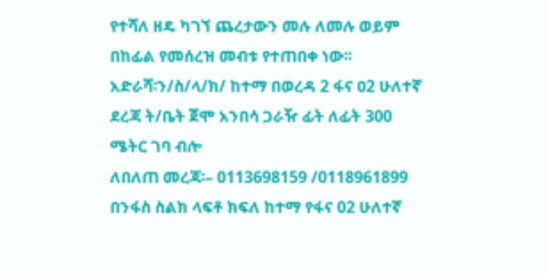የተሻለ ዘዴ ካገኘ ጨረታውን መሉ ለመሉ ወይም በከፊል የመሰረዝ መብቱ የተጠበቀ ነው፡፡
አድራሻ፡ን/ስ/ላ/ክ/ ከተማ በወረዳ 2 ፋና ዐ2 ሁለተኛ ደረጃ ት/ቤት ጀሞ አንበሳ ጋራዥ ፊት ለፊት 300 ሜትር ገባ ብሎ
ለበለጠ መረጃ፡– 0113698159 /0118961899
በንፋስ ስልክ ላፍቶ ክፍለ ከተማ የፋና 02 ሁለተኛ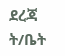ደረጃ ት/ቤት